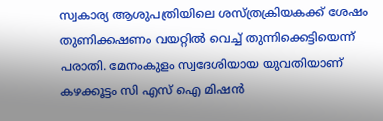സ്വകാര്യ ആശുപത്രിയിലെ ശസ്ത്രക്രിയകക്ക് ശേഷം തുണിക്കഷണം വയറ്റിൽ വെച്ച് തുന്നിക്കെട്ടിയെന്ന് പരാതി. മേനംകുളം സ്വദേശിയായ യുവതിയാണ് കഴക്കൂട്ടം സി എസ് ഐ മിഷൻ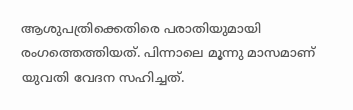ആശുപത്രിക്കെതിരെ പരാതിയുമായി രംഗത്തെത്തിയത്. പിന്നാലെ മൂന്നു മാസമാണ് യുവതി വേദന സഹിച്ചത്.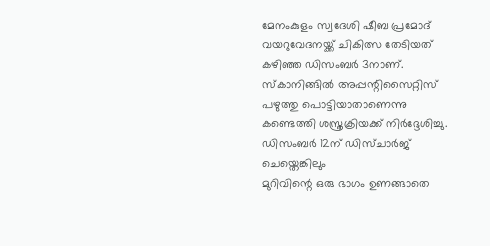മേനംകുളം സ്വദേശി ഷീബ പ്രമോദ് വയറുവേദനയ്ക്ക് ചികിത്സ തേടിയത് കഴിഞ്ഞ ഡിസംബർ 3നാണ്. സ്കാനിങ്ങിൽ അപ്പന്റിസൈറ്റിസ് പഴുത്തു പൊട്ടിയാതാണെന്നു കണ്ടെത്തി ശസ്ത്രക്രിയക്ക് നിർദ്ദേശിച്ചു. ഡിസംബർ 12ന് ഡിസ്ചാർജ് ചെയ്തെങ്കിലും
മുറിവിന്റെ ഒരു ഭാഗം ഉണങ്ങാതെ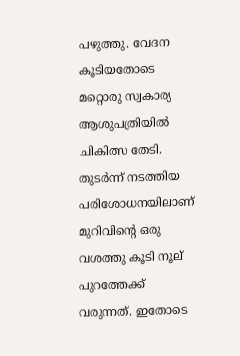പഴുത്തു. വേദന കൂടിയതോടെ മറ്റൊരു സ്വകാര്യ ആശുപത്രിയിൽ ചികിത്സ തേടി.
തുടർന്ന് നടത്തിയ പരിശോധനയിലാണ് മുറിവിന്റെ ഒരു വശത്തു കൂടി നൂല് പുറത്തേക്ക് വരുന്നത്. ഇതോടെ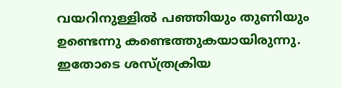വയറിനുള്ളിൽ പഞ്ഞിയും തുണിയും ഉണ്ടെന്നു കണ്ടെത്തുകയായിരുന്നു. ഇതോടെ ശസ്ത്രക്രിയ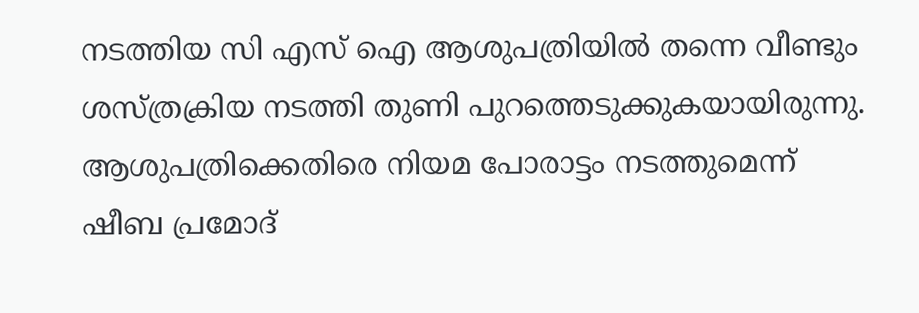നടത്തിയ സി എസ് ഐ ആശുപത്രിയിൽ തന്നെ വീണ്ടും ശസ്ത്രക്രിയ നടത്തി തുണി പുറത്തെടുക്കുകയായിരുന്നു. ആശുപത്രിക്കെതിരെ നിയമ പോരാട്ടം നടത്തുമെന്ന് ഷീബ പ്രമോദ്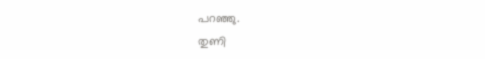പറഞ്ഞു.
തുണി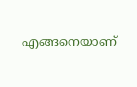എങ്ങനെയാണ്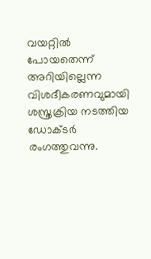വയറ്റിൽ പോയതെന്ന് അറിയില്ലെന്ന വിശദീകരണവുമായി ശസ്ത്രക്രിയ നടത്തിയ ഡോക്ടർ രംഗത്തുവന്നു.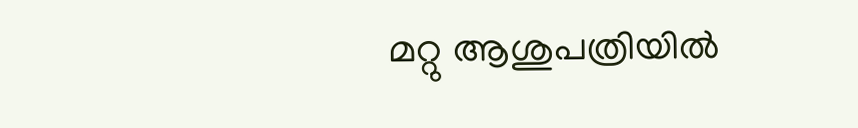മറ്റു ആശുപത്രിയിൽ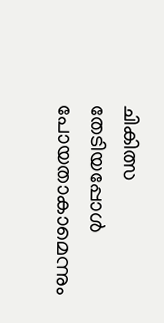ചികിത്സ തേടിയപ്പോൾ പോയതാകാമെന്നും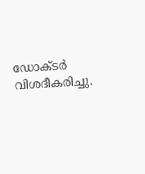ഡോക്ടർ വിശദീകരിച്ചു.